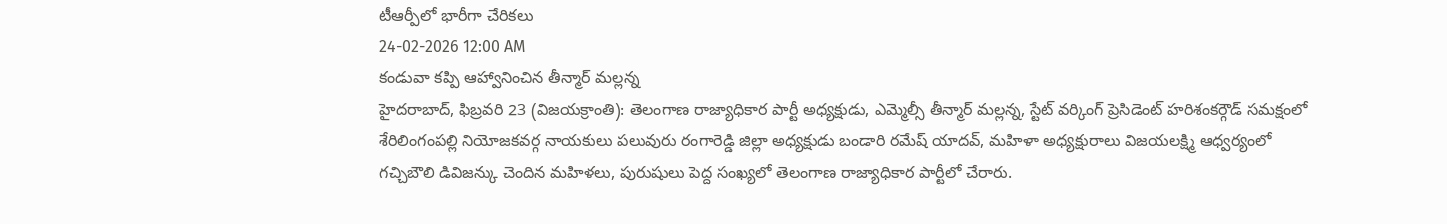టీఆర్పీలో భారీగా చేరికలు
24-02-2026 12:00 AM
కండువా కప్పి ఆహ్వానించిన తీన్మార్ మల్లన్న
హైదరాబాద్, ఫిబ్రవరి 23 (విజయక్రాంతి): తెలంగాణ రాజ్యాధికార పార్టీ అధ్యక్షుడు, ఎమ్మెల్సీ తీన్మార్ మల్లన్న, స్టేట్ వర్కింగ్ ప్రెసిడెంట్ హరిశంకర్గౌడ్ సమక్షంలో శేరిలింగంపల్లి నియోజకవర్గ నాయకులు పలువురు రంగారెడ్డి జిల్లా అధ్యక్షుడు బండారి రమేష్ యాదవ్, మహిళా అధ్యక్షురాలు విజయలక్ష్మి ఆధ్వర్యంలో గచ్చిబౌలి డివిజన్కు చెందిన మహిళలు, పురుషులు పెద్ద సంఖ్యలో తెలంగాణ రాజ్యాధికార పార్టీలో చేరారు.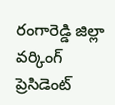రంగారెడ్డి జిల్లా వర్కింగ్ ప్రెసిడెంట్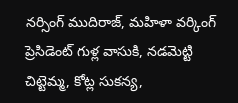నర్సింగ్ ముదిరాజ్, మహిళా వర్కింగ్ ప్రెసిడెంట్ గుళ్ల వాసుకి, నడమెట్టి చిట్టెమ్మ, కోట్ల సుకన్య,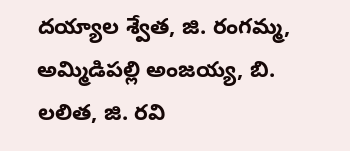దయ్యాల శ్వేత, జి. రంగమ్మ, అమ్మిడిపల్లి అంజయ్య, బి. లలిత, జి. రవి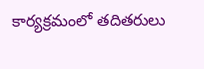కార్యక్రమంలో తదితరులు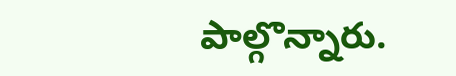పాల్గొన్నారు.